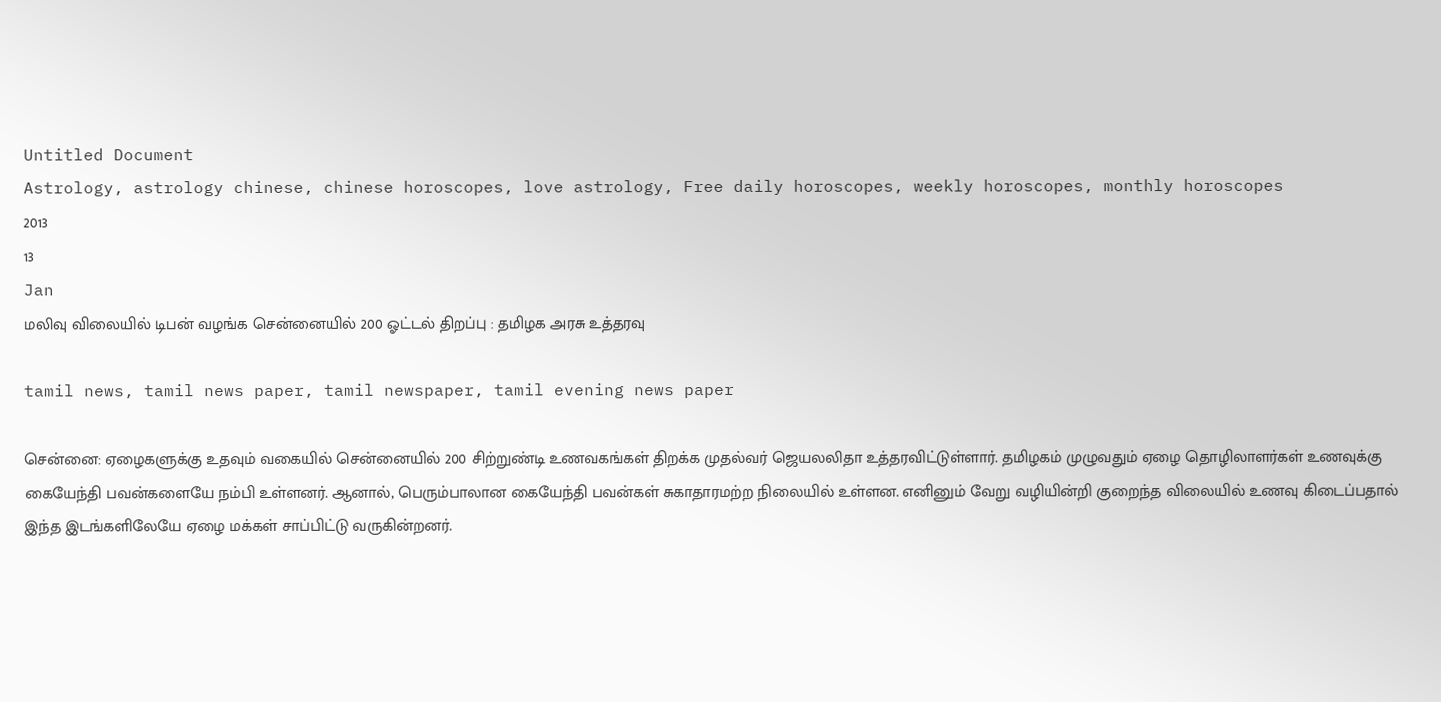Untitled Document
Astrology, astrology chinese, chinese horoscopes, love astrology, Free daily horoscopes, weekly horoscopes, monthly horoscopes
2013
13
Jan
மலிவு விலையில் டிபன் வழங்க சென்னையில் 200 ஓட்டல் திறப்பு : தமிழக அரசு உத்தரவு

tamil news, tamil news paper, tamil newspaper, tamil evening news paper

சென்னை: ஏழைகளுக்கு உதவும் வகையில் சென்னையில் 200 சிற்றுண்டி உணவகங்கள் திறக்க முதல்வர் ஜெயலலிதா உத்தரவிட்டுள்ளார். தமிழகம் முழுவதும் ஏழை தொழிலாளர்கள் உணவுக்கு கையேந்தி பவன்களையே நம்பி உள்ளனர். ஆனால், பெரும்பாலான கையேந்தி பவன்கள் சுகாதாரமற்ற நிலையில் உள்ளன. எனினும் வேறு வழியின்றி குறைந்த விலையில் உணவு கிடைப்பதால் இந்த இடங்களிலேயே ஏழை மக்கள் சாப்பிட்டு வருகின்றனர்.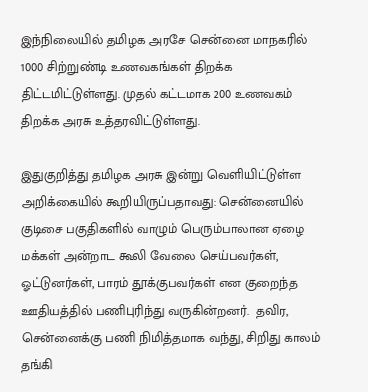இந்நிலையில் தமிழக அரசே சென்னை மாநகரில் 1000 சிற்றுண்டி உணவகங்கள் திறக்க திட்டமிட்டுள்ளது. முதல் கட்டமாக 200 உணவகம் திறக்க அரசு உத்தரவிட்டுள்ளது.

இதுகுறித்து தமிழக அரசு இன்று வெளியிட்டுள்ள அறிக்கையில் கூறியிருப்பதாவது: சென்னையில் குடிசை பகுதிகளில் வாழும் பெரும்பாலான ஏழை மக்கள் அன்றாட கூலி வேலை செய்பவர்கள், ஓட்டுனர்கள், பாரம் தூக்குபவர்கள் என குறைந்த ஊதியத்தில் பணிபுரிந்து வருகின்றனர்.  தவிர, சென்னைக்கு பணி நிமித்தமாக வந்து, சிறிது காலம் தங்கி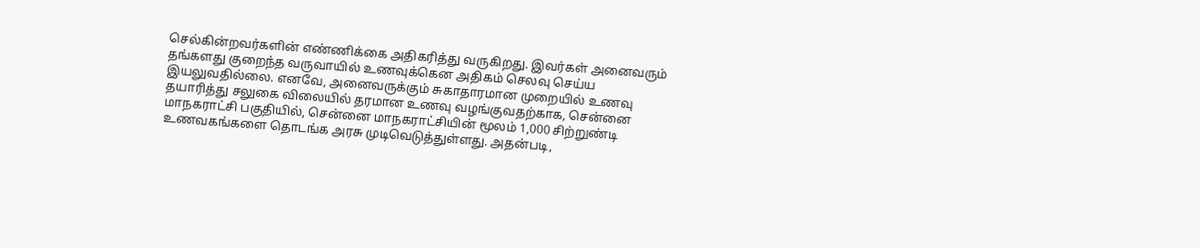செல்கின்றவர்களின் எண்ணிக்கை அதிகரித்து வருகிறது. இவர்கள் அனைவரும் தங்களது குறைந்த வருவாயில் உணவுக்கென அதிகம் செலவு செய்ய இயலுவதில்லை. எனவே, அனைவருக்கும் சுகாதாரமான முறையில் உணவு தயாரித்து சலுகை விலையில் தரமான உணவு வழங்குவதற்காக, சென்னை மாநகராட்சி பகுதியில், சென்னை மாநகராட்சியின் மூலம் 1,000 சிற்றுண்டி உணவகங்களை தொடங்க அரசு முடிவெடுத்துள்ளது. அதன்படி,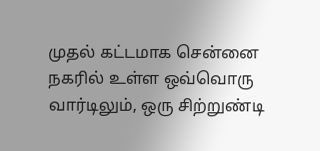முதல் கட்டமாக சென்னை நகரில் உள்ள ஒவ்வொரு வார்டிலும், ஒரு சிற்றுண்டி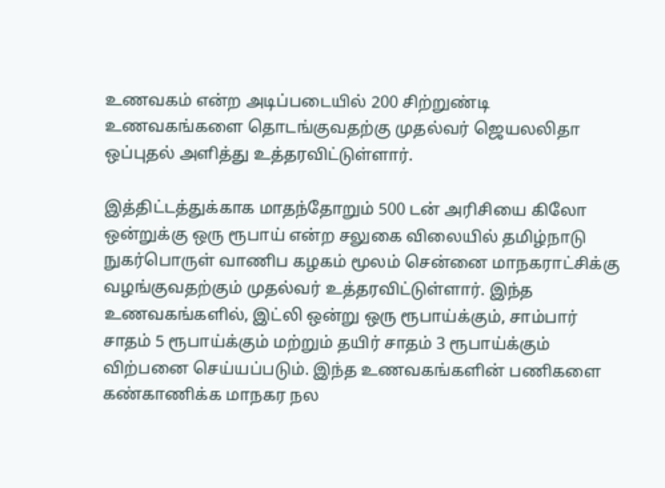உணவகம் என்ற அடிப்படையில் 200 சிற்றுண்டி உணவகங்களை தொடங்குவதற்கு முதல்வர் ஜெயலலிதா ஒப்புதல் அளித்து உத்தரவிட்டுள்ளார்.

இத்திட்டத்துக்காக மாதந்தோறும் 500 டன் அரிசியை கிலோ ஒன்றுக்கு ஒரு ரூபாய் என்ற சலுகை விலையில் தமிழ்நாடு நுகர்பொருள் வாணிப கழகம் மூலம் சென்னை மாநகராட்சிக்கு வழங்குவதற்கும் முதல்வர் உத்தரவிட்டுள்ளார். இந்த உணவகங்களில், இட்லி ஒன்று ஒரு ரூபாய்க்கும், சாம்பார் சாதம் 5 ரூபாய்க்கும் மற்றும் தயிர் சாதம் 3 ரூபாய்க்கும் விற்பனை செய்யப்படும். இந்த உணவகங்களின் பணிகளை கண்காணிக்க மாநகர நல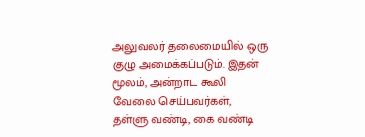அலுவலர் தலைமையில் ஒரு குழு அமைக்கப்படும். இதன் மூலம், அன்றாட கூலி வேலை செய்பவர்கள், தள்ளு வண்டி, கை வண்டி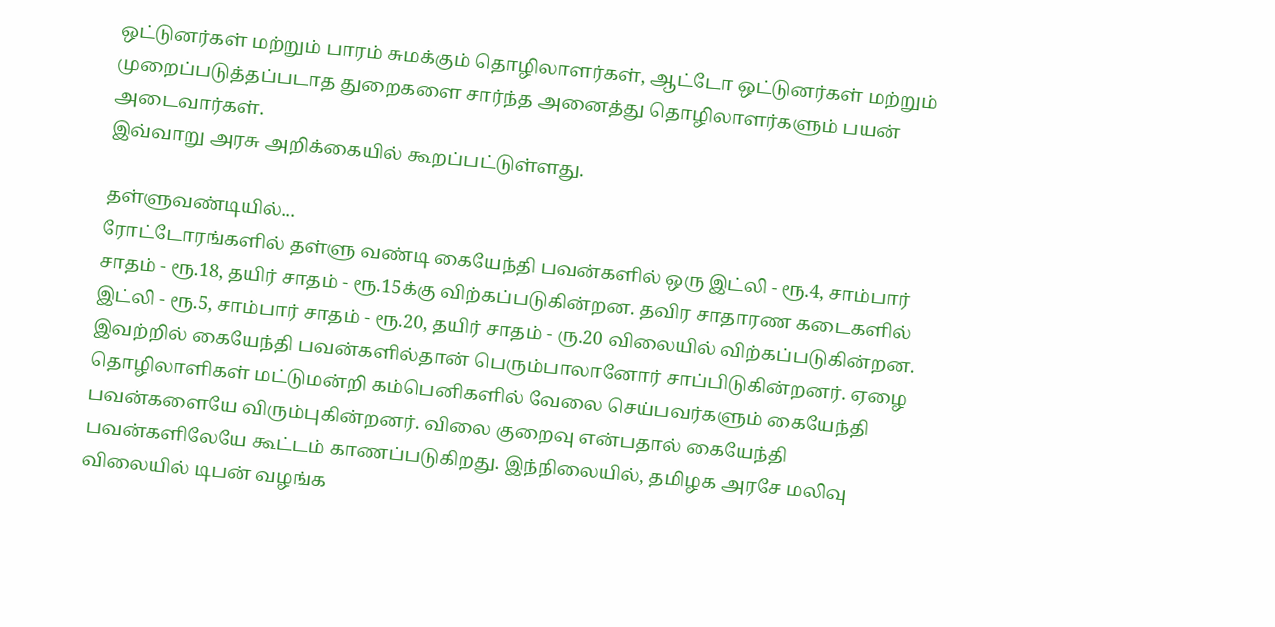ஒட்டுனர்கள் மற்றும் பாரம் சுமக்கும் தொழிலாளர்கள், ஆட்டோ ஒட்டுனர்கள் மற்றும் முறைப்படுத்தப்படாத துறைகளை சார்ந்த அனைத்து தொழிலாளர்களும் பயன் அடைவார்கள்.
இவ்வாறு அரசு அறிக்கையில் கூறப்பட்டுள்ளது.

தள்ளுவண்டியில்...
ரோட்டோரங்களில் தள்ளு வண்டி கையேந்தி பவன்களில் ஒரு இட்லி - ரூ.4, சாம்பார் சாதம் - ரூ.18, தயிர் சாதம் - ரூ.15க்கு விற்கப்படுகின்றன. தவிர சாதாரண கடைகளில் இட்லி - ரூ.5, சாம்பார் சாதம் - ரூ.20, தயிர் சாதம் - ரு.20 விலையில் விற்கப்படுகின்றன. இவற்றில் கையேந்தி பவன்களில்தான் பெரும்பாலானோர் சாப்பிடுகின்றனர். ஏழை தொழிலாளிகள் மட்டுமன்றி கம்பெனிகளில் வேலை செய்பவர்களும் கையேந்தி பவன்களையே விரும்புகின்றனர். விலை குறைவு என்பதால் கையேந்தி பவன்களிலேயே கூட்டம் காணப்படுகிறது. இந்நிலையில், தமிழக அரசே மலிவு விலையில் டிபன் வழங்க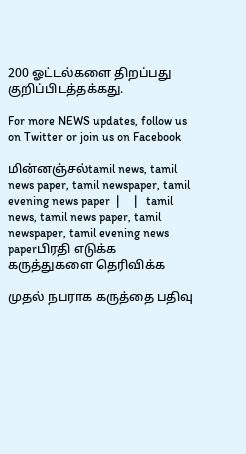200 ஓட்டல்களை திறப்பது குறிப்பிடத்தக்கது.

For more NEWS updates, follow us on Twitter or join us on Facebook

மின்னஞ்சல்tamil news, tamil news paper, tamil newspaper, tamil evening news paper  |     |   tamil news, tamil news paper, tamil newspaper, tamil evening news paperபிரதி எடுக்க
கருத்துகளை தெரிவிக்க

முதல் நபராக கருத்தை பதிவு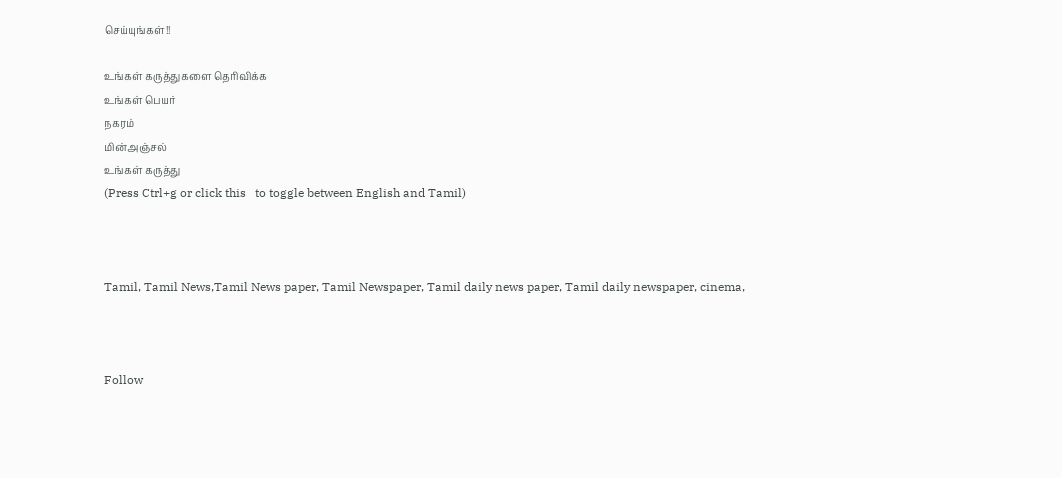செய்யுங்கள்!!

உங்கள் கருத்துகளை தெரிவிக்க
உங்கள் பெயர்
நகரம்
மின்அஞ்சல்
உங்கள் கருத்து
(Press Ctrl+g or click this   to toggle between English and Tamil)



Tamil, Tamil News,Tamil News paper, Tamil Newspaper, Tamil daily news paper, Tamil daily newspaper, cinema,



Follow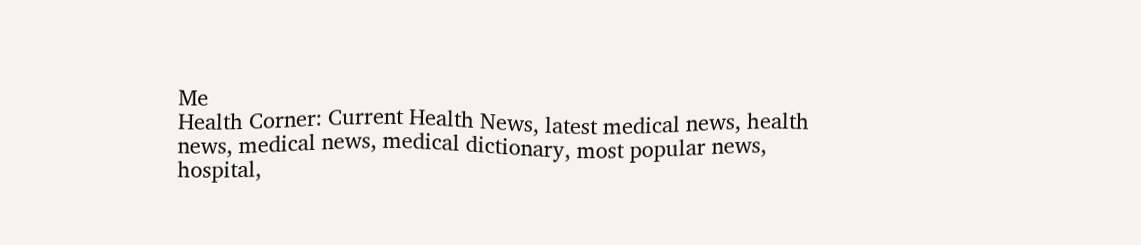Me
Health Corner: Current Health News, latest medical news, health news, medical news, medical dictionary, most popular news, hospital,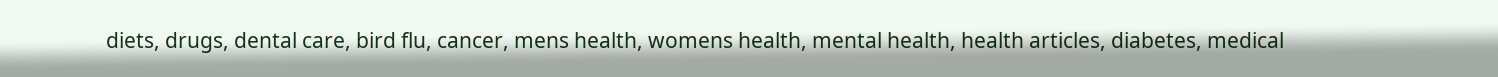diets, drugs, dental care, bird flu, cancer, mens health, womens health, mental health, health articles, diabetes, medical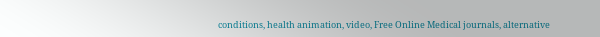conditions, health animation, video, Free Online Medical journals, alternative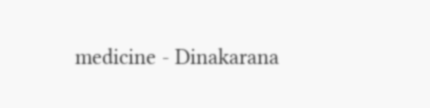medicine - Dinakarana